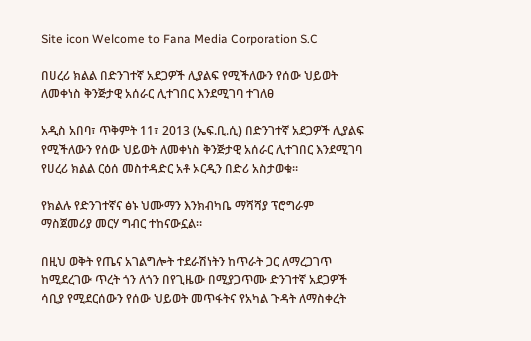Site icon Welcome to Fana Media Corporation S.C

በሀረሪ ክልል በድንገተኛ አደጋዎች ሊያልፍ የሚችለውን የሰው ህይወት ለመቀነስ ቅንጅታዊ አሰራር ሊተገበር እንደሚገባ ተገለፀ

አዲስ አበባ፣ ጥቅምት 11፣ 2013 (ኤፍ.ቢ.ሲ) በድንገተኛ አደጋዎች ሊያልፍ የሚችለውን የሰው ህይወት ለመቀነስ ቅንጅታዊ አሰራር ሊተገበር እንደሚገባ የሀረሪ ክልል ርዕሰ መስተዳድር አቶ ኦርዲን በድሪ አስታወቁ።

የክልሉ የድንገተኛና ፅኑ ህሙማን እንክብካቤ ማሻሻያ ፕሮግራም ማስጀመሪያ መርሃ ግብር ተከናውኗል።

በዚህ ወቅት የጤና አገልግሎት ተደራሽነትን ከጥራት ጋር ለማረጋገጥ ከሚደረገው ጥረት ጎን ለጎን በየጊዜው በሚያጋጥሙ ድንገተኛ አደጋዎች ሳቢያ የሚደርሰውን የሰው ህይወት መጥፋትና የአካል ጉዳት ለማስቀረት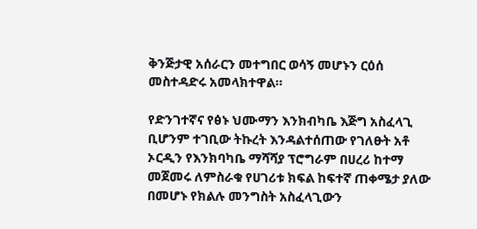ቅንጅታዊ አሰራርን መተግበር ወሳኝ መሆኑን ርዕሰ መስተዳድሩ አመላክተዋል።

የድንገተኛና የፅኑ ህሙማን እንክብካቤ እጅግ አስፈላጊ ቢሆንም ተገቢው ትኩረት እንዳልተሰጠው የገለፁት አቶ ኦርዲን የእንክባካቤ ማሻሻያ ፕሮግራም በሀረሪ ከተማ መጀመሩ ለምስራቁ የሀገሪቱ ክፍል ከፍተኛ ጠቀሜታ ያለው በመሆኑ የክልሉ መንግስት አስፈላጊውን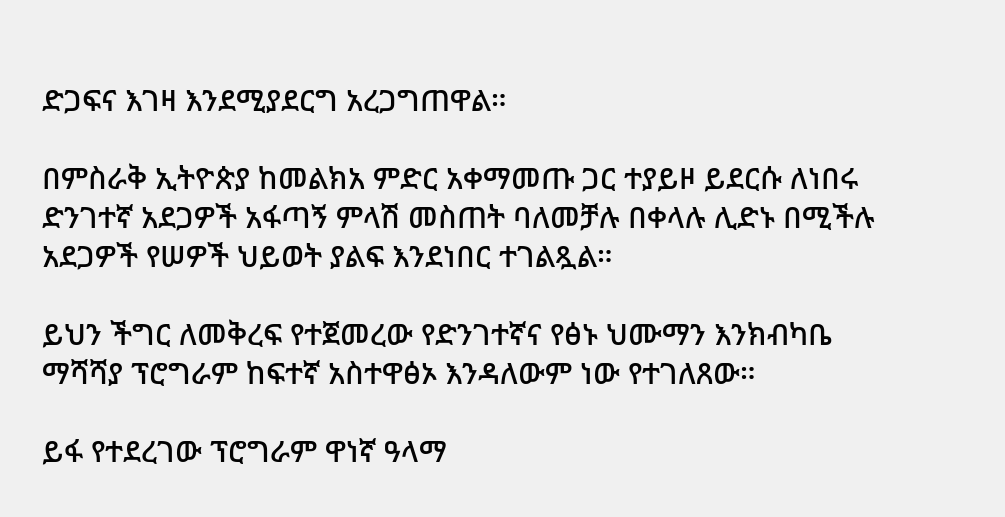ድጋፍና እገዛ እንደሚያደርግ አረጋግጠዋል።

በምስራቅ ኢትዮጵያ ከመልክአ ምድር አቀማመጡ ጋር ተያይዞ ይደርሱ ለነበሩ ድንገተኛ አደጋዎች አፋጣኝ ምላሽ መስጠት ባለመቻሉ በቀላሉ ሊድኑ በሚችሉ አደጋዎች የሠዎች ህይወት ያልፍ እንደነበር ተገልጿል።

ይህን ችግር ለመቅረፍ የተጀመረው የድንገተኛና የፅኑ ህሙማን እንክብካቤ ማሻሻያ ፕሮግራም ከፍተኛ አስተዋፅኦ እንዳለውም ነው የተገለጸው።

ይፋ የተደረገው ፕሮግራም ዋነኛ ዓላማ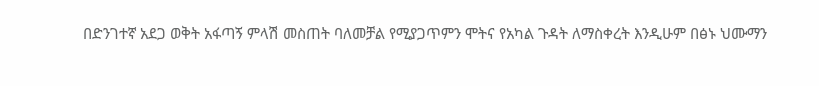በድንገተኛ አደጋ ወቅት አፋጣኝ ምላሽ መስጠት ባለመቻል የሚያጋጥምን ሞትና የአካል ጉዳት ለማስቀረት እንዲሁም በፅኑ ህሙማን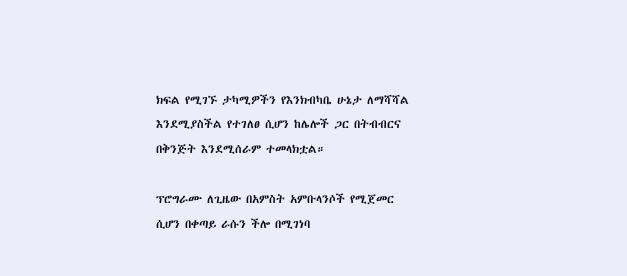ክፍል የሚገኙ ታካሚዎችን የእንክብካቤ ሁኔታ ለማሻሻል እንደሚያስችል የተገለፀ ሲሆን ከሌሎች ጋር በትብብርና በቅንጅት እንደሚሰራም ተመላክቷል።

ፕሮግራሙ ለጊዜው በአምስት አምቡላንሶች የሚጀመር ሲሆን በቀጣይ ራሱን ችሎ በሚገነባ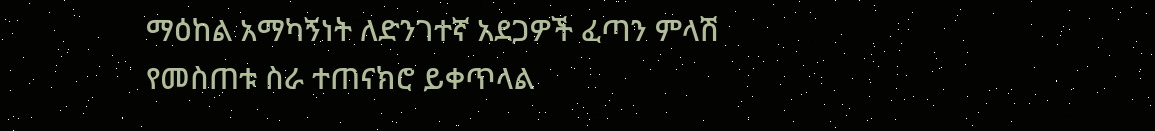ማዕከል አማካኝነት ለድንገተኛ አደጋዎች ፈጣን ምላሽ የመስጠቱ ስራ ተጠናክሮ ይቀጥላል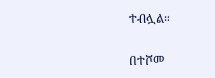ተብሏል።

በተሾመ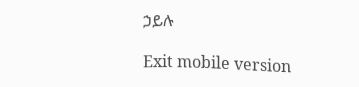ኃይሉ

Exit mobile version